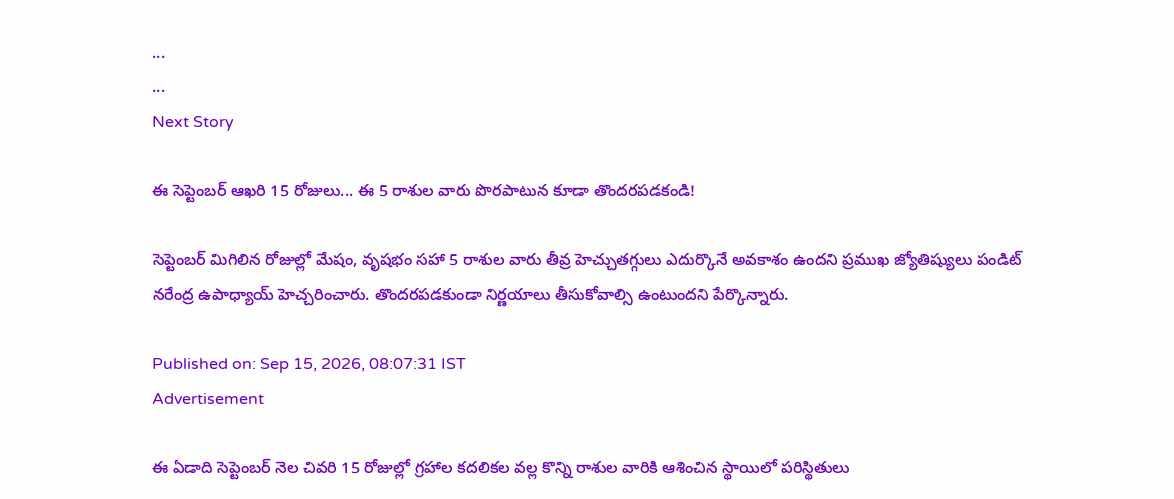...
...
Next Story

ఈ సెప్టెంబర్ ఆఖరి 15 రోజులు... ఈ 5 రాశుల వారు పొరపాటున కూడా తొందరపడకండి!

సెప్టెంబర్ మిగిలిన రోజుల్లో మేషం, వృషభం సహా 5 రాశుల వారు తీవ్ర హెచ్చుతగ్గులు ఎదుర్కొనే అవకాశం ఉందని ప్రముఖ జ్యోతిష్యులు పండిట్ నరేంద్ర ఉపాధ్యాయ్ హెచ్చరించారు. తొందరపడకుండా నిర్ణయాలు తీసుకోవాల్సి ఉంటుందని పేర్కొన్నారు.

Published on: Sep 15, 2026, 08:07:31 IST
Advertisement

ఈ ఏడాది సెప్టెంబర్ నెల చివరి 15 రోజుల్లో గ్రహాల కదలికల వల్ల కొన్ని రాశుల వారికి ఆశించిన స్థాయిలో పరిస్థితులు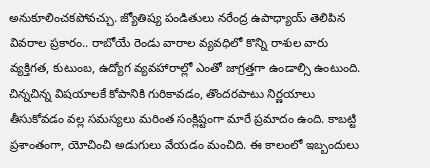అనుకూలించకపోవచ్చు. జ్యోతిష్య పండితులు నరేంద్ర ఉపాధ్యాయ్ తెలిపిన వివరాల ప్రకారం.. రాబోయే రెండు వారాల వ్యవధిలో కొన్ని రాశుల వారు వ్యక్తిగత, కుటుంబ, ఉద్యోగ వ్యవహారాల్లో ఎంతో జాగ్రత్తగా ఉండాల్సి ఉంటుంది. చిన్నచిన్న విషయాలకే కోపానికి గురికావడం, తొందరపాటు నిర్ణయాలు తీసుకోవడం వల్ల సమస్యలు మరింత సంక్లిష్టంగా మారే ప్రమాదం ఉంది. కాబట్టి ప్రశాంతంగా, యోచించి అడుగులు వేయడం మంచిది. ఈ కాలంలో ఇబ్బందులు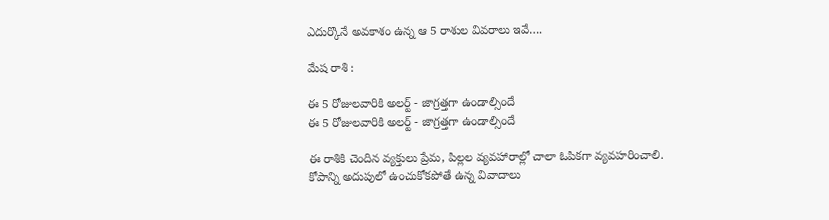ఎదుర్కొనే అవకాశం ఉన్న ఆ 5 రాశుల వివరాలు ఇవే….

మేష రాశి :

ఈ 5 రోజులవారికి అలర్ట్ - జాగ్రత్తగా ఉండాల్సిందే
ఈ 5 రోజులవారికి అలర్ట్ - జాగ్రత్తగా ఉండాల్సిందే

ఈ రాశికి చెందిన వ్యక్తులు ప్రేమ, పిల్లల వ్యవహారాల్లో చాలా ఓపికగా వ్యవహరించాలి. కోపాన్ని అదుపులో ఉంచుకోకపోతే ఉన్న వివాదాలు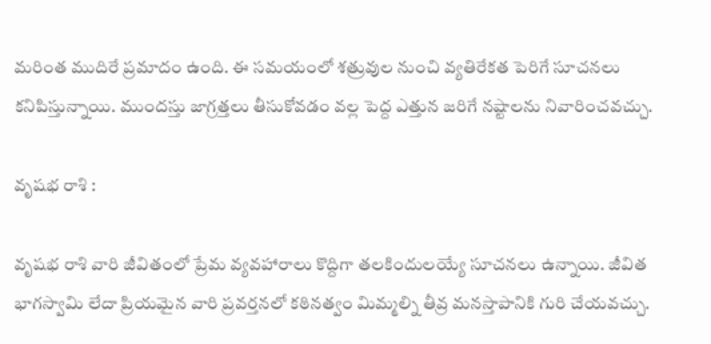మరింత ముదిరే ప్రమాదం ఉంది. ఈ సమయంలో శత్రువుల నుంచి వ్యతిరేకత పెరిగే సూచనలు కనిపిస్తున్నాయి. ముందస్తు జాగ్రత్తలు తీసుకోవడం వల్ల పెద్ద ఎత్తున జరిగే నష్టాలను నివారించవచ్చు.

వృషభ రాశి :

వృషభ రాశి వారి జీవితంలో ప్రేమ వ్యవహారాలు కొద్దిగా తలకిందులయ్యే సూచనలు ఉన్నాయి. జీవిత భాగస్వామి లేదా ప్రియమైన వారి ప్రవర్తనలో కఠినత్వం మిమ్మల్ని తీవ్ర మనస్తాపానికి గురి చేయవచ్చు.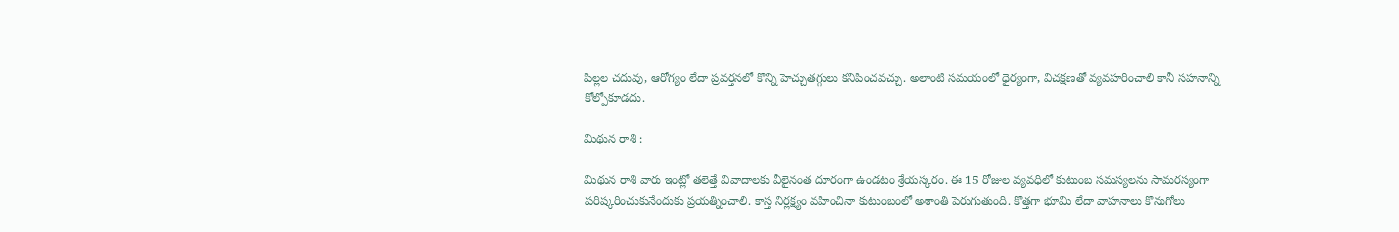పిల్లల చదువు, ఆరోగ్యం లేదా ప్రవర్తనలో కొన్ని హెచ్చుతగ్గులు కనిపించవచ్చు. అలాంటి సమయంలో ధైర్యంగా, విచక్షణతో వ్యవహరించాలి కానీ సహనాన్ని కోల్పోకూడదు.

మిథున రాశి :

మిథున రాశి వారు ఇంట్లో తలెత్తే వివాదాలకు వీలైనంత దూరంగా ఉండటం శ్రేయస్కరం. ఈ 15 రోజుల వ్యవధిలో కుటుంబ సమస్యలను సామరస్యంగా పరిష్కరించుకునేందుకు ప్రయత్నించాలి. కాస్త నిర్లక్ష్యం వహించినా కుటుంబంలో అశాంతి పెరుగుతుంది. కొత్తగా భూమి లేదా వాహనాలు కొనుగోలు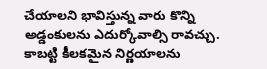చేయాలని భావిస్తున్న వారు కొన్ని అడ్డంకులను ఎదుర్కోవాల్సి రావచ్చు. కాబట్టి కీలకమైన నిర్ణయాలను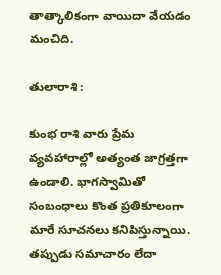తాత్కాలికంగా వాయిదా వేయడం మంచిది.

తులారాశి :

కుంభ రాశి వారు ప్రేమ వ్యవహారాల్లో అత్యంత జాగ్రత్తగా ఉండాలి. భాగస్వామితో సంబంధాలు కొంత ప్రతికూలంగా మారే సూచనలు కనిపిస్తున్నాయి. తప్పుడు సమాచారం లేదా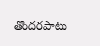తొందరపాటు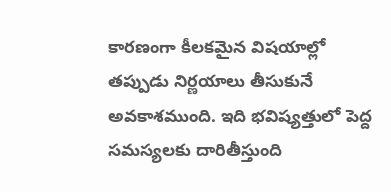కారణంగా కీలకమైన విషయాల్లో తప్పుడు నిర్ణయాలు తీసుకునే అవకాశముంది. ఇది భవిష్యత్తులో పెద్ద సమస్యలకు దారితీస్తుంది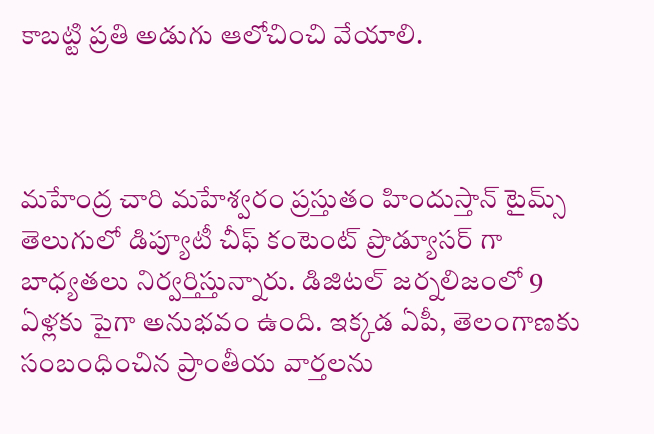కాబట్టి ప్రతి అడుగు ఆలోచించి వేయాలి.



మహేంద్ర చారి మహేశ్వరం ప్రస్తుతం హిందుస్తాన్ టైమ్స్ తెలుగులో డిప్యూటీ చీఫ్ కంటెంట్ ప్రొడ్యూసర్ గా బాధ్యతలు నిర్వర్తిస్తున్నారు. డిజిటల్ జర్నలిజంలో 9 ఏళ్లకు పైగా అనుభవం ఉంది. ఇక్కడ ఏపీ, తెలంగాణకు సంబంధించిన ప్రాంతీయ వార్తలను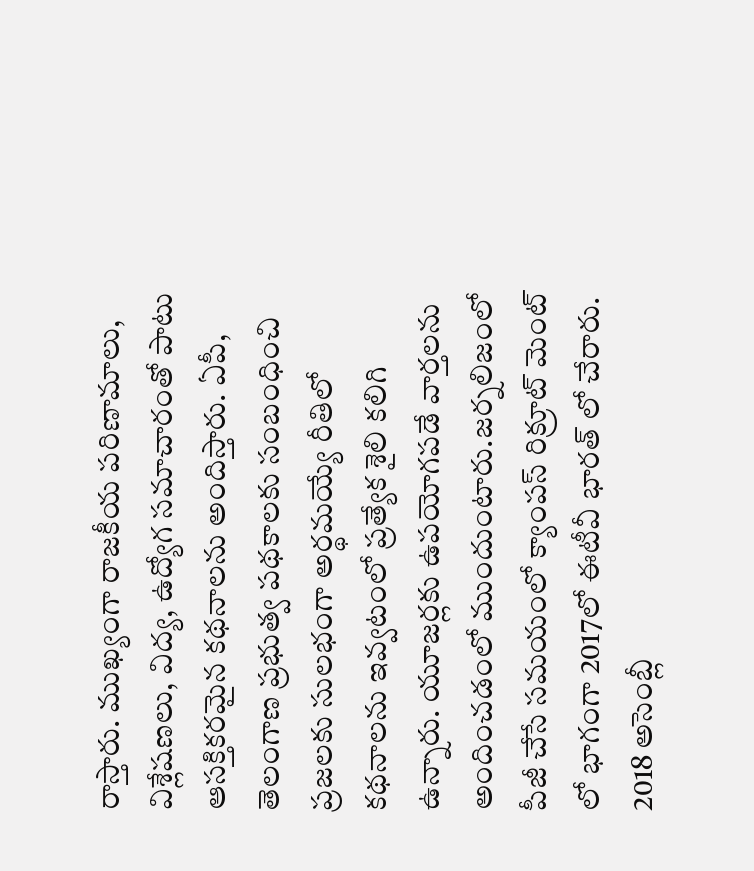రాస్తారు. ముఖ్యంగా రాజకీయ పరిణామాలు, విశ్లేషణలు, విద్య, ఉద్యోగ సమాచారంతో పాటు ఆసక్తికరమైన కథనాలను అందిస్తారు. ఏపీ, తెలంగాణ ప్రభుత్వ పథకాలకు సంబంధించి ప్రజలకు సులభంగా అర్థమయ్యే రీతిలో కథనాలను ఇవ్వటంలో ప్రత్యేక శైలి కలిగి ఉన్నారు. యూజర్లకు ఉపయోగపడే వార్తలను అందించడంలో ముందుంటారు.జర్నలిజంలో పీజీ చేసే సమయంలో క్యాంపస్ రిక్రూట్ మెంట్ లో భాగంగా 2017లో ఈటీవీ భారత్ లో చేరారు. 2018 అసెంబ్లీ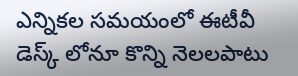ఎన్నికల సమయంలో ఈటీవీ డెస్క్ లోనూ కొన్ని నెలలపాటు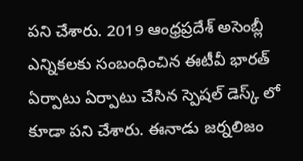పని చేశారు. 2019 ఆంధ్రప్రదేశ్ అసెంబ్లీ ఎన్నికలకు సంబంధించిన ఈటీవీ భారత్ ఏర్పాటు ఏర్పాటు చేసిన స్పెషల్ డెస్క్ లో కూడా పని చేశారు. ఈనాడు జర్నలిజం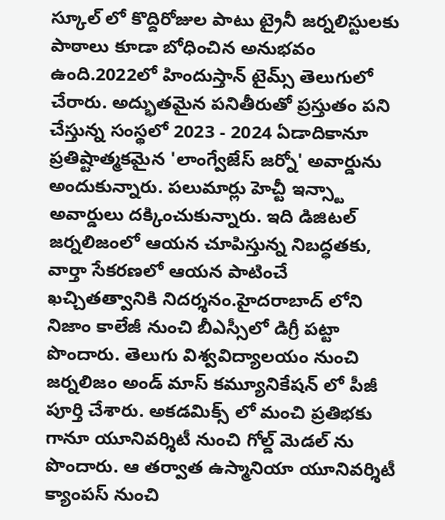స్కూల్ లో కొద్దిరోజుల పాటు ట్రైనీ జర్నలిస్టులకు పాఠాలు కూడా బోధించిన అనుభవం ఉంది.2022లో హిందుస్తాన్ టైమ్స్ తెలుగులో చేరారు. అద్భుతమైన పనితీరుతో ప్రస్తుతం పని చేస్తున్న సంస్థలో 2023 - 2024 ఏడాదికానూ ప్రతిష్టాత్మకమైన 'లాంగ్వేజేస్ జర్నో' అవార్డును అందుకున్నారు. పలుమార్లు హెచ్టీ ఇన్స్టా అవార్డులు దక్కించుకున్నారు. ఇది డిజిటల్ జర్నలిజంలో ఆయన చూపిస్తున్న నిబద్ధతకు, వార్తా సేకరణలో ఆయన పాటించే ఖచ్చితత్వానికి నిదర్శనం.హైదరాబాద్ లోని నిజాం కాలేజీ నుంచి బీఎస్సీలో డిగ్రీ పట్టా పొందారు. తెలుగు విశ్వవిద్యాలయం నుంచి జర్నలిజం అండ్ మాస్ కమ్యూనికేషన్ లో పీజీ పూర్తి చేశారు. అకడమిక్స్ లో మంచి ప్రతిభకు గానూ యూనివర్శిటీ నుంచి గోల్డ్ మెడల్ ను పొందారు. ఆ తర్వాత ఉస్మానియా యూనివర్శిటీ క్యాంపస్ నుంచి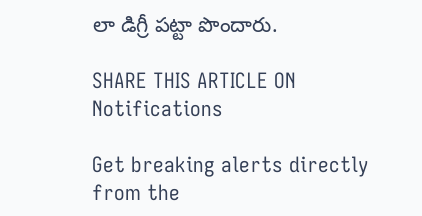లా డిగ్రీ పట్టా పొందారు.

SHARE THIS ARTICLE ON
Notifications

Get breaking alerts directly from the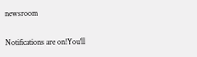newsroom

Notifications are on!You'll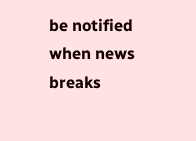be notified when news breaks